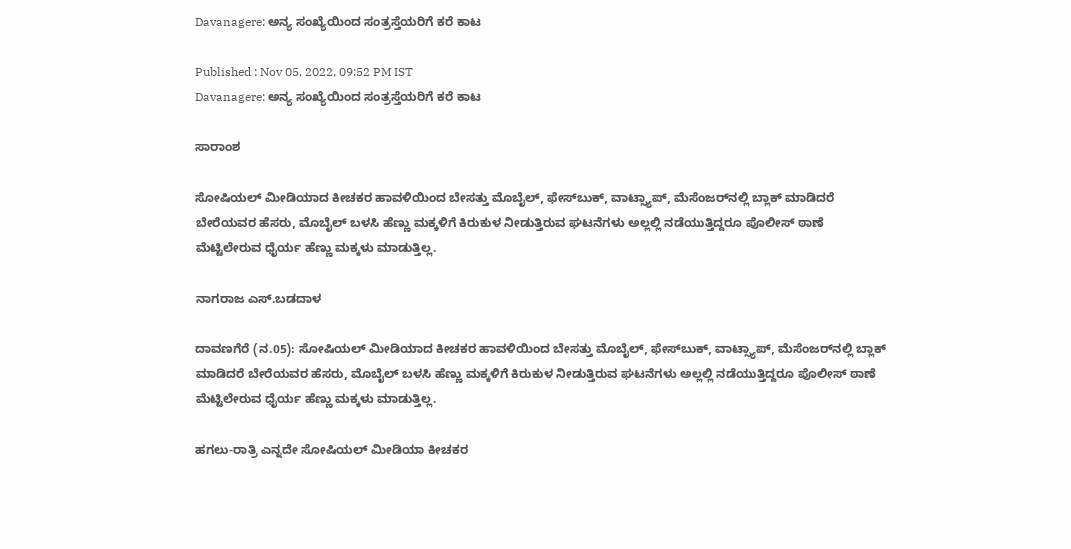Davanagere: ಅನ್ಯ ಸಂಖ್ಯೆಯಿಂದ ಸಂತ್ರಸ್ತೆಯರಿಗೆ ಕರೆ ಕಾಟ

Published : Nov 05, 2022, 09:52 PM IST
Davanagere: ಅನ್ಯ ಸಂಖ್ಯೆಯಿಂದ ಸಂತ್ರಸ್ತೆಯರಿಗೆ ಕರೆ ಕಾಟ

ಸಾರಾಂಶ

ಸೋಷಿಯಲ್‌ ಮೀಡಿಯಾದ ಕೀಚಕರ ಹಾವಳಿಯಿಂದ ಬೇಸತ್ತು ಮೊಬೈಲ್‌, ಫೇಸ್‌ಬುಕ್‌, ವಾಟ್ಸ್ಯಾಪ್‌, ಮೆಸೆಂಜರ್‌ನಲ್ಲಿ ಬ್ಲಾಕ್‌ ಮಾಡಿದರೆ ಬೇರೆಯವರ ಹೆಸರು, ಮೊಬೈಲ್‌ ಬಳಸಿ ಹೆಣ್ಣು ಮಕ್ಕಳಿಗೆ ಕಿರುಕುಳ ನೀಡುತ್ತಿರುವ ಘಟನೆಗಳು ಅಲ್ಲಲ್ಲಿ ನಡೆಯುತ್ತಿದ್ದರೂ ಪೊಲೀಸ್‌ ಠಾಣೆ ಮೆಟ್ಟಿಲೇರುವ ಧೈರ್ಯ ಹೆಣ್ಣು ಮಕ್ಕಳು ಮಾಡುತ್ತಿಲ್ಲ.

ನಾಗರಾಜ ಎಸ್.ಬಡದಾಳ

ದಾವಣಗೆರೆ (ನ.05): ಸೋಷಿಯಲ್‌ ಮೀಡಿಯಾದ ಕೀಚಕರ ಹಾವಳಿಯಿಂದ ಬೇಸತ್ತು ಮೊಬೈಲ್‌, ಫೇಸ್‌ಬುಕ್‌, ವಾಟ್ಸ್ಯಾಪ್‌, ಮೆಸೆಂಜರ್‌ನಲ್ಲಿ ಬ್ಲಾಕ್‌ ಮಾಡಿದರೆ ಬೇರೆಯವರ ಹೆಸರು, ಮೊಬೈಲ್‌ ಬಳಸಿ ಹೆಣ್ಣು ಮಕ್ಕಳಿಗೆ ಕಿರುಕುಳ ನೀಡುತ್ತಿರುವ ಘಟನೆಗಳು ಅಲ್ಲಲ್ಲಿ ನಡೆಯುತ್ತಿದ್ದರೂ ಪೊಲೀಸ್‌ ಠಾಣೆ ಮೆಟ್ಟಿಲೇರುವ ಧೈರ್ಯ ಹೆಣ್ಣು ಮಕ್ಕಳು ಮಾಡುತ್ತಿಲ್ಲ.

ಹಗಲು-ರಾತ್ರಿ ಎನ್ನದೇ ಸೋಷಿಯಲ್‌ ಮೀಡಿಯಾ ಕೀಚಕರ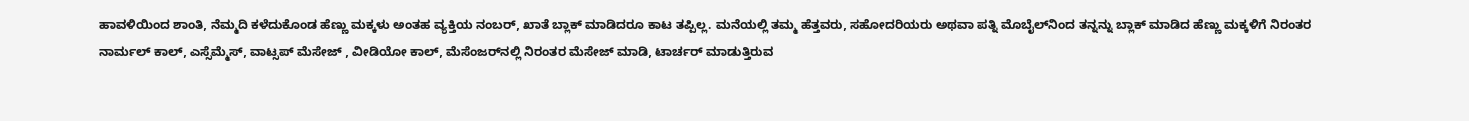ಹಾವಳಿಯಿಂದ ಶಾಂತಿ, ನೆಮ್ಮದಿ ಕಳೆದುಕೊಂಡ ಹೆಣ್ಣು ಮಕ್ಕಳು ಅಂತಹ ವ್ಯಕ್ತಿಯ ನಂಬರ್‌, ಖಾತೆ ಬ್ಲಾಕ್‌ ಮಾಡಿದರೂ ಕಾಟ ತಪ್ಪಿಲ್ಲ. ಮನೆಯಲ್ಲಿ ತಮ್ಮ ಹೆತ್ತವರು, ಸಹೋದರಿಯರು ಅಥವಾ ಪತ್ನಿ ಮೊಬೈಲ್‌ನಿಂದ ತನ್ನನ್ನು ಬ್ಲಾಕ್‌ ಮಾಡಿದ ಹೆಣ್ಣು ಮಕ್ಕಳಿಗೆ ನಿರಂತರ ನಾರ್ಮಲ್‌ ಕಾಲ್‌, ಎಸ್ಸೆಮ್ಮೆಸ್‌, ವಾಟ್ಸಪ್‌ ಮೆಸೇಜ್‌ , ವೀಡಿಯೋ ಕಾಲ್‌, ಮೆಸೆಂಜರ್‌ನಲ್ಲಿ ನಿರಂತರ ಮೆಸೇಜ್‌ ಮಾಡಿ, ಟಾರ್ಚರ್‌ ಮಾಡುತ್ತಿರುವ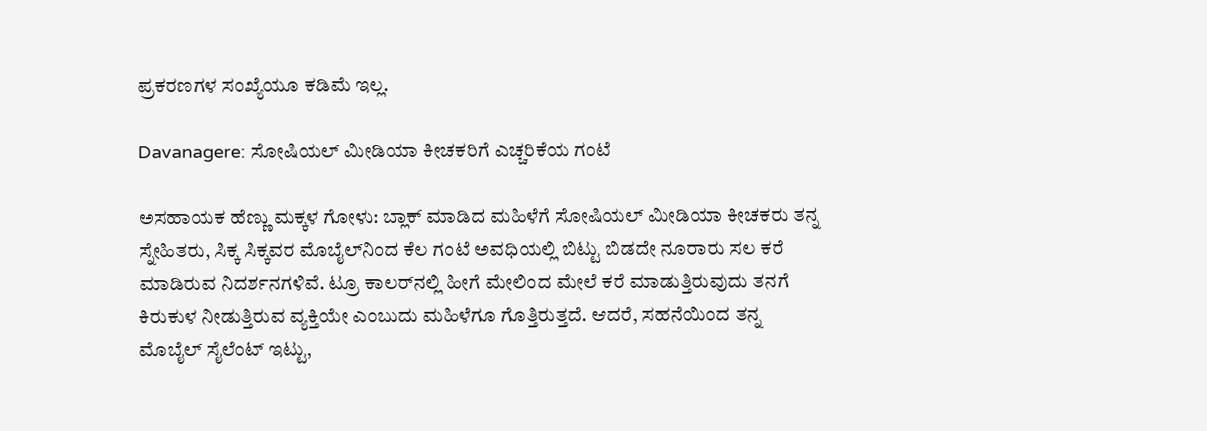ಪ್ರಕರಣಗಳ ಸಂಖ್ಯೆಯೂ ಕಡಿಮೆ ಇಲ್ಲ.

Davanagere: ಸೋಷಿಯಲ್‌ ಮೀಡಿಯಾ ಕೀಚಕರಿಗೆ ಎಚ್ಚರಿಕೆಯ ಗಂಟೆ

ಅಸಹಾಯಕ ಹೆಣ್ಣು ಮಕ್ಕಳ ಗೋಳು: ಬ್ಲಾಕ್‌ ಮಾಡಿದ ಮಹಿಳೆಗೆ ಸೋಷಿಯಲ್‌ ಮೀಡಿಯಾ ಕೀಚಕರು ತನ್ನ ಸ್ನೇಹಿತರು, ಸಿಕ್ಕ ಸಿಕ್ಕವರ ಮೊಬೈಲ್‌ನಿಂದ ಕೆಲ ಗಂಟೆ ಅವಧಿಯಲ್ಲಿ ಬಿಟ್ಟು ಬಿಡದೇ ನೂರಾರು ಸಲ ಕರೆ ಮಾಡಿರುವ ನಿದರ್ಶನಗಳಿವೆ. ಟ್ರೂ ಕಾಲರ್‌ನಲ್ಲಿ ಹೀಗೆ ಮೇಲಿಂದ ಮೇಲೆ ಕರೆ ಮಾಡುತ್ತಿರುವುದು ತನಗೆ ಕಿರುಕುಳ ನೀಡುತ್ತಿರುವ ವ್ಯಕ್ತಿಯೇ ಎಂಬುದು ಮಹಿಳೆಗೂ ಗೊತ್ತಿರುತ್ತದೆ. ಆದರೆ, ಸಹನೆಯಿಂದ ತನ್ನ ಮೊಬೈಲ್‌ ಸೈಲೆಂಟ್‌ ಇಟ್ಟು,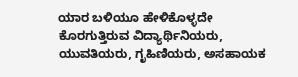ಯಾರ ಬಳಿಯೂ ಹೇಳಿಕೊಳ್ಳದೇ ಕೊರಗುತ್ತಿರುವ ವಿದ್ಯಾರ್ಥಿನಿಯರು, ಯುವತಿಯರು, ಗೃಹಿಣಿಯರು, ಅಸಹಾಯಕ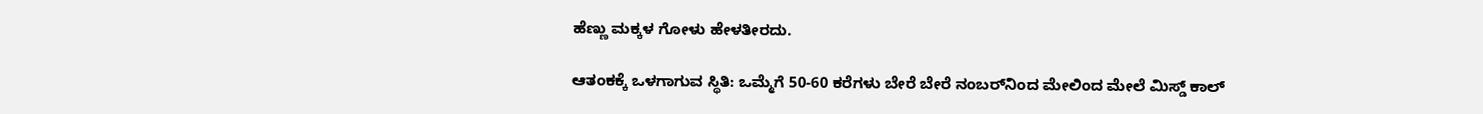ಹೆಣ್ಣು ಮಕ್ಕಳ ಗೋಳು ಹೇಳತೀರದು.

ಆತಂಕಕ್ಕೆ ಒಳಗಾಗುವ ಸ್ಥಿತಿ: ಒಮ್ಮೆಗೆ 50-60 ಕರೆಗಳು ಬೇರೆ ಬೇರೆ ನಂಬರ್‌ನಿಂದ ಮೇಲಿಂದ ಮೇಲೆ ಮಿಸ್ಡ್‌ ಕಾಲ್‌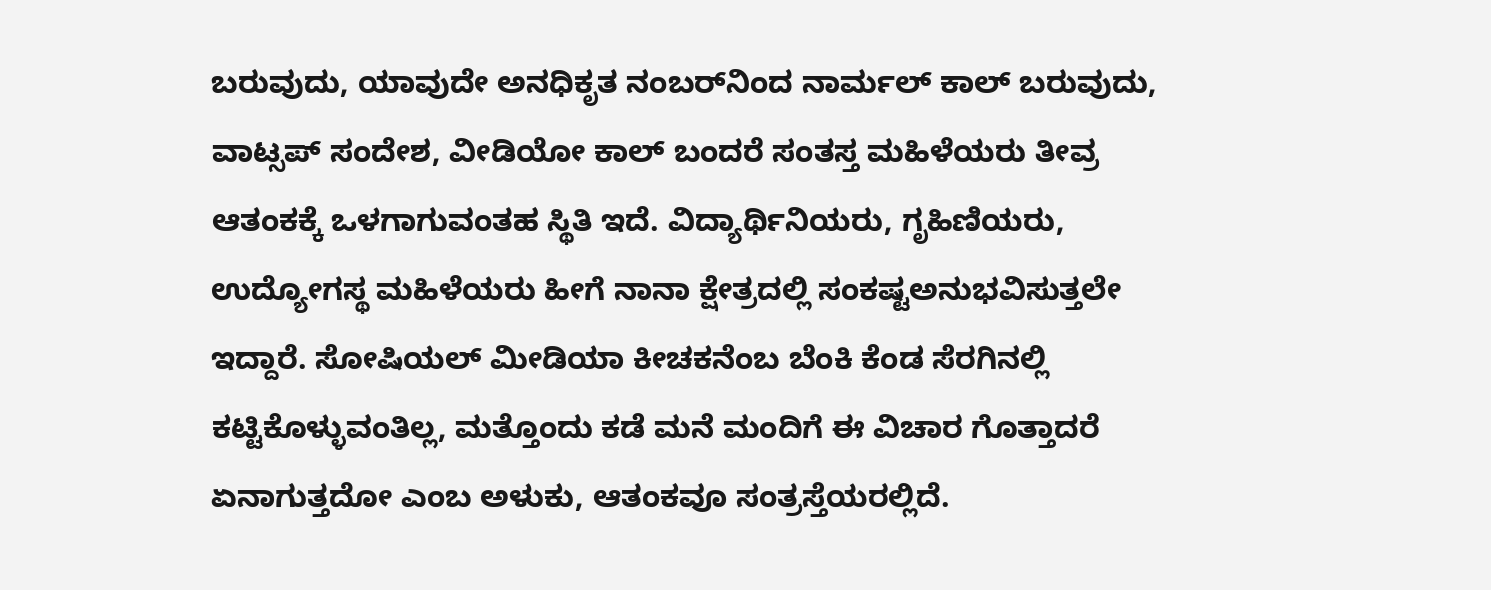ಬರುವುದು, ಯಾವುದೇ ಅನಧಿಕೃತ ನಂಬರ್‌ನಿಂದ ನಾರ್ಮಲ್‌ ಕಾಲ್‌ ಬರುವುದು, ವಾಟ್ಸಪ್‌ ಸಂದೇಶ, ವೀಡಿಯೋ ಕಾಲ್‌ ಬಂದರೆ ಸಂತಸ್ತ ಮಹಿಳೆಯರು ತೀವ್ರ ಆತಂಕಕ್ಕೆ ಒಳಗಾಗುವಂತಹ ಸ್ಥಿತಿ ಇದೆ. ವಿದ್ಯಾರ್ಥಿನಿಯರು, ಗೃಹಿಣಿಯರು, ಉದ್ಯೋಗಸ್ಥ ಮಹಿಳೆಯರು ಹೀಗೆ ನಾನಾ ಕ್ಷೇತ್ರದಲ್ಲಿ ಸಂಕಷ್ಟಅನುಭವಿಸುತ್ತಲೇ ಇದ್ದಾರೆ. ಸೋಷಿಯಲ್‌ ಮೀಡಿಯಾ ಕೀಚಕನೆಂಬ ಬೆಂಕಿ ಕೆಂಡ ಸೆರಗಿನಲ್ಲಿ ಕಟ್ಟಿಕೊಳ್ಳುವಂತಿಲ್ಲ, ಮತ್ತೊಂದು ಕಡೆ ಮನೆ ಮಂದಿಗೆ ಈ ವಿಚಾರ ಗೊತ್ತಾದರೆ ಏನಾಗುತ್ತದೋ ಎಂಬ ಅಳುಕು, ಆತಂಕವೂ ಸಂತ್ರಸ್ತೆಯರಲ್ಲಿದೆ.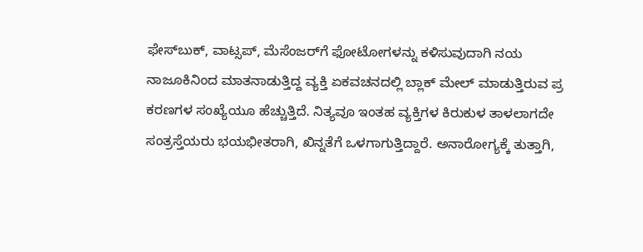ಫೇಸ್‌ಬುಕ್‌, ವಾಟ್ಸಪ್‌, ಮೆಸೆಂಜರ್‌ಗೆ ಫೋಟೋಗಳನ್ನು ಕಳಿಸುವುದಾಗಿ ನಯ ನಾಜೂಕಿನಿಂದ ಮಾತನಾಡುತ್ತಿದ್ದ ವ್ಯಕ್ತಿ ಏಕವಚನದಲ್ಲಿ ಬ್ಲಾಕ್‌ ಮೇಲ್‌ ಮಾಡುತ್ತಿರುವ ಪ್ರ ಕರಣಗಳ ಸಂಖ್ಯೆಯೂ ಹೆಚ್ಚುತ್ತಿದೆ. ನಿತ್ಯವೂ ಇಂತಹ ವ್ಯಕ್ತಿಗಳ ಕಿರುಕುಳ ತಾಳಲಾಗದೇ ಸಂತ್ರಸ್ತೆಯರು ಭಯಭೀತರಾಗಿ, ಖಿನ್ನತೆಗೆ ಒಳಗಾಗುತ್ತಿದ್ದಾರೆ. ಅನಾರೋಗ್ಯಕ್ಕೆ ತುತ್ತಾಗಿ,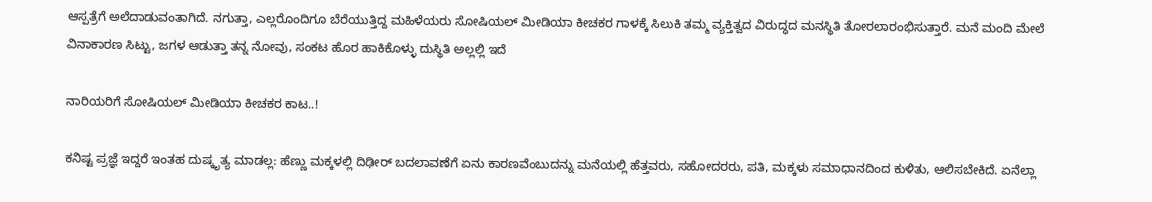ಆಸ್ಪತ್ರೆಗೆ ಅಲೆದಾಡುವಂತಾಗಿದೆ. ನಗುತ್ತಾ, ಎಲ್ಲರೊಂದಿಗೂ ಬೆರೆಯುತ್ತಿದ್ದ ಮಹಿಳೆಯರು ಸೋಷಿಯಲ್‌ ಮೀಡಿಯಾ ಕೀಚಕರ ಗಾಳಕ್ಕೆ ಸಿಲುಕಿ ತಮ್ಮ ವ್ಯಕ್ತಿತ್ವದ ವಿರುದ್ಧದ ಮನಸ್ಥಿತಿ ತೋರಲಾರಂಭಿಸುತ್ತಾರೆ. ಮನೆ ಮಂದಿ ಮೇಲೆ ವಿನಾಕಾರಣ ಸಿಟ್ಟು, ಜಗಳ ಆಡುತ್ತಾ ತನ್ನ ನೋವು, ಸಂಕಟ ಹೊರ ಹಾಕಿಕೊಳ್ಳು ದುಸ್ಥಿತಿ ಅಲ್ಲಲ್ಲಿ ಇದೆ

ನಾರಿಯರಿಗೆ ಸೋಷಿಯಲ್‌ ಮೀಡಿಯಾ ಕೀಚಕರ ಕಾಟ..!

ಕನಿಷ್ಟ ಪ್ರಜ್ಞೆ ಇದ್ದರೆ ಇಂತಹ ದುಷ್ಕೃತ್ಯ ಮಾಡಲ್ಲ: ಹೆಣ್ಣು ಮಕ್ಕಳಲ್ಲಿ ದಿಢೀರ್‌ ಬದಲಾವಣೆಗೆ ಏನು ಕಾರಣವೆಂಬುದನ್ನು ಮನೆಯಲ್ಲಿ ಹೆತ್ತವರು, ಸಹೋದರರು, ಪತಿ, ಮಕ್ಕಳು ಸಮಾಧಾನದಿಂದ ಕುಳಿತು, ಆಲಿಸಬೇಕಿದೆ. ಏನೆಲ್ಲಾ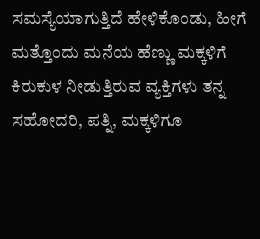ಸಮಸ್ಯೆಯಾಗುತ್ತಿದೆ ಹೇಳಿಕೊಂಡು, ಹೀಗೆ ಮತ್ತೊಂದು ಮನೆಯ ಹೆಣ್ಣು ಮಕ್ಕಳಿಗೆ ಕಿರುಕುಳ ನೀಡುತ್ತಿರುವ ವ್ಯಕ್ತಿಗಳು ತನ್ನ ಸಹೋದರಿ, ಪತ್ನಿ, ಮಕ್ಕಳಿಗೂ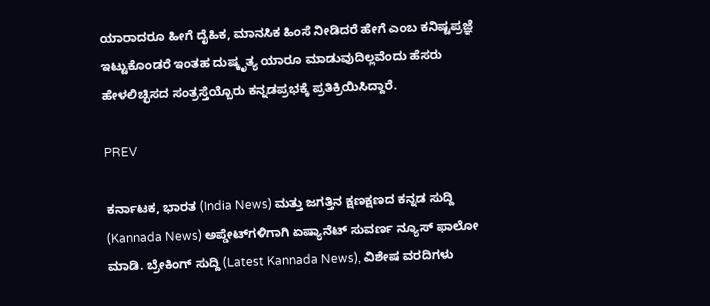ಯಾರಾದರೂ ಹೀಗೆ ದೈಹಿಕ, ಮಾನಸಿಕ ಹಿಂಸೆ ನೀಡಿದರೆ ಹೇಗೆ ಎಂಬ ಕನಿಷ್ಟಪ್ರಜ್ಞೆ ಇಟ್ಟುಕೊಂಡರೆ ಇಂತಹ ದುಷ್ಕೃತ್ಯ ಯಾರೂ ಮಾಡುವುದಿಲ್ಲವೆಂದು ಹೆಸರು ಹೇಳಲಿಚ್ಛಿಸದ ಸಂತ್ರಸ್ತೆಯ್ಬೊರು ಕನ್ನಡಪ್ರಭಕ್ಕೆ ಪ್ರತಿಕ್ರಿಯಿಸಿದ್ದಾರೆ.

PREV

ಕರ್ನಾಟಕ, ಭಾರತ (India News) ಮತ್ತು ಜಗತ್ತಿನ ಕ್ಷಣಕ್ಷಣದ ಕನ್ನಡ ಸುದ್ದಿ (Kannada News) ಅಪ್ಡೇಟ್‌ಗಳಿಗಾಗಿ ಏಷ್ಯಾನೆಟ್ ಸುವರ್ಣ ನ್ಯೂಸ್‌ ಫಾಲೋ ಮಾಡಿ. ಬ್ರೇಕಿಂಗ್ ಸುದ್ದಿ (Latest Kannada News), ವಿಶೇಷ ವರದಿಗಳು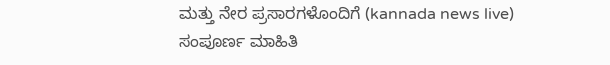ಮತ್ತು ನೇರ ಪ್ರಸಾರಗಳೊಂದಿಗೆ (kannada news live) ಸಂಪೂರ್ಣ ಮಾಹಿತಿ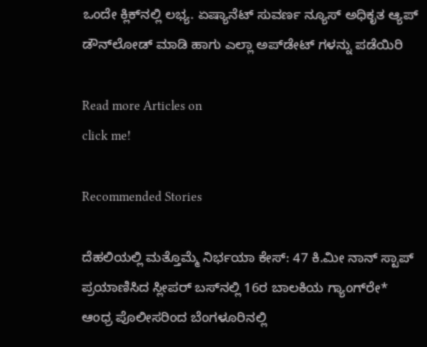ಒಂದೇ ಕ್ಲಿಕ್‌ನಲ್ಲಿ ಲಭ್ಯ. ಏಷ್ಯಾನೆಟ್ ಸುವರ್ಣ ನ್ಯೂಸ್ ಅಧಿಕೃತ ಆ್ಯಪ್ ಡೌನ್‌ಲೋಡ್ ಮಾಡಿ ಹಾಗು ಎಲ್ಲಾ ಅಪ್‌ಡೇಟ್ ಗಳನ್ನು ಪಡೆಯಿರಿ

Read more Articles on
click me!

Recommended Stories

ದೆಹಲಿಯಲ್ಲಿ ಮತ್ತೊಮ್ಮೆ ನಿರ್ಭಯಾ ಕೇಸ್‌: 47 ಕಿ.ಮೀ ನಾನ್‌ ಸ್ಟಾಪ್‌ ಪ್ರಯಾಣಿಸಿದ ಸ್ಲೀಪರ್‌ ಬಸ್‌ನಲ್ಲಿ 16ರ ಬಾಲಕಿಯ ಗ್ಯಾಂಗ್‌ರೇ*
ಆಂಧ್ರ ಪೊಲೀಸರಿಂದ ಬೆಂಗಳೂರಿನಲ್ಲಿ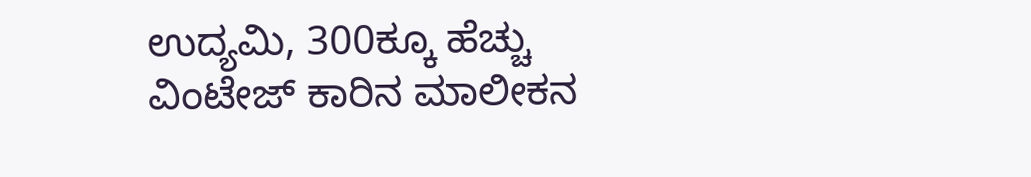ಉದ್ಯಮಿ, 300ಕ್ಕೂ ಹೆಚ್ಚು ವಿಂಟೇಜ್ ಕಾರಿನ ಮಾಲೀಕನ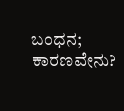ಬಂಧನ; ಕಾರಣವೇನು?